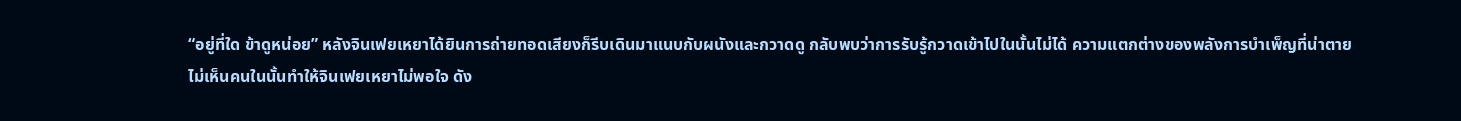“อยู่ที่ใด ข้าดูหน่อย” หลังจินเฟยเหยาได้ยินการถ่ายทอดเสียงก็รีบเดินมาแนบกับผนังและกวาดดู กลับพบว่าการรับรู้กวาดเข้าไปในนั้นไม่ได้ ความแตกต่างของพลังการบำเพ็ญที่น่าตาย
ไม่เห็นคนในนั้นทำให้จินเฟยเหยาไม่พอใจ ดัง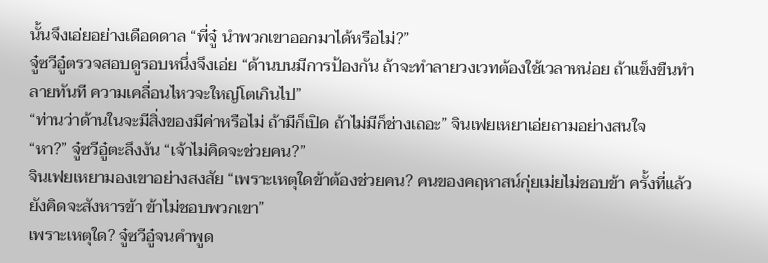นั้นจึงเอ่ยอย่างเดือดดาล “พี่จู๋ นำพวกเขาออกมาได้หรือไม่?”
จู๋ซวีอู๋ตรวจสอบดูรอบหนึ่งจึงเอ่ย “ด้านบนมีการป้องกัน ถ้าจะทำลายวงเวทต้องใช้เวลาหน่อย ถ้าแข็งขืนทำลายทันที ความเคลื่อนไหวจะใหญ่โตเกินไป”
“ท่านว่าด้านในจะมีสิ่งของมีค่าหรือไม่ ถ้ามีก็เปิด ถ้าไม่มีก็ช่างเถอะ” จินเฟยเหยาเอ่ยถามอย่างสนใจ
“หา?” จู๋ซวีอู๋ตะลึงงัน “เจ้าไม่คิดจะช่วยคน?”
จินเฟยเหยามองเขาอย่างสงสัย “เพราะเหตุใดข้าต้องช่วยคน? คนของคฤหาสน์กุ่ยเม่ยไม่ชอบข้า ครั้งที่แล้วยังคิดจะสังหารข้า ข้าไม่ชอบพวกเขา”
เพราะเหตุใด? จู๋ซวีอู๋จนคำพูด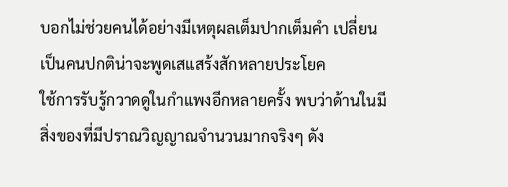บอกไม่ช่วยคนได้อย่างมีเหตุผลเต็มปากเต็มคำ เปลี่ยนเป็นคนปกติน่าจะพูดเสแสร้งสักหลายประโยค
ใช้การรับรู้กวาดดูในกำแพงอีกหลายครั้ง พบว่าด้านในมีสิ่งของที่มีปราณวิญญาณจำนวนมากจริงๆ ดัง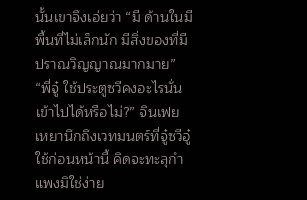นั้นเขาจึงเอ่ยว่า “มี ด้านในมีพื้นที่ไม่เล็กนัก มีสิ่งของที่มีปราณวิญญาณมากมาย”
“พี่จู๋ ใช้ประตูซวีคงอะไรนั่นเข้าไปได้หรือไม่?” จินเฟยเหยานึกถึงเวทมนตร์ที่จู๋ซวีอู๋ใช้ก่อนหน้านี้ คิดจะทะลุกำแพงมิใช่ง่าย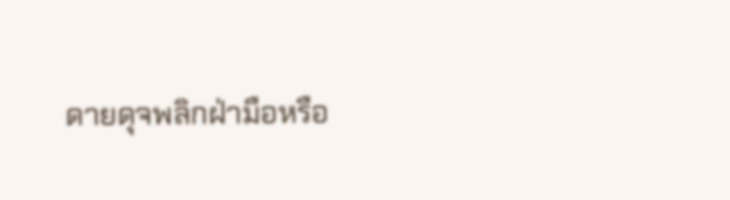ดายดุจพลิกฝ่ามือหรือ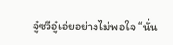จู๋ซวีอู๋เอ่ยอย่างไม่พอใจ “นั่น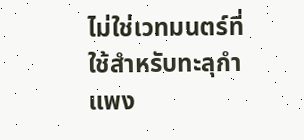ไม่ใช่เวทมนตร์ที่ใช้สำหรับทะลุกำแพง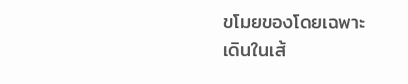ขโมยของโดยเฉพาะ เดินในเส้